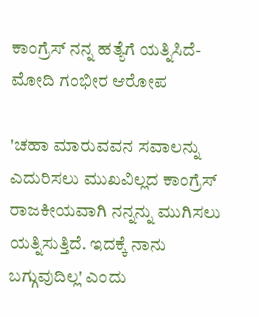ಕಾಂಗ್ರೆಸ್ ನನ್ನ ಹತ್ಯೆಗೆ ಯತ್ನಿಸಿದೆ- ಮೋದಿ ಗಂಭೀರ ಆರೋಪ

'ಚಹಾ ಮಾರುವವನ ಸವಾಲನ್ನು ಎದುರಿಸಲು ಮುಖವಿಲ್ಲದ ಕಾಂಗ್ರೆಸ್ ರಾಜಕೀಯವಾಗಿ ನನ್ನನ್ನು ಮುಗಿಸಲು ಯತ್ನಿಸುತ್ತಿದೆ. ಇದಕ್ಕೆ ನಾನು ಬಗ್ಗುವುದಿಲ್ಲ' ಎಂದು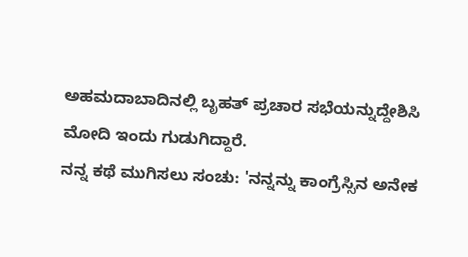ಅಹಮದಾಬಾದಿನಲ್ಲಿ ಬೃಹತ್ ಪ್ರಚಾರ ಸಭೆಯನ್ನುದ್ದೇಶಿಸಿ ಮೋದಿ ಇಂದು ಗುಡುಗಿದ್ದಾರೆ.
ನನ್ನ ಕಥೆ ಮುಗಿಸಲು ಸಂಚು: 'ನನ್ನನ್ನು ಕಾಂಗ್ರೆಸ್ಸಿನ ಅನೇಕ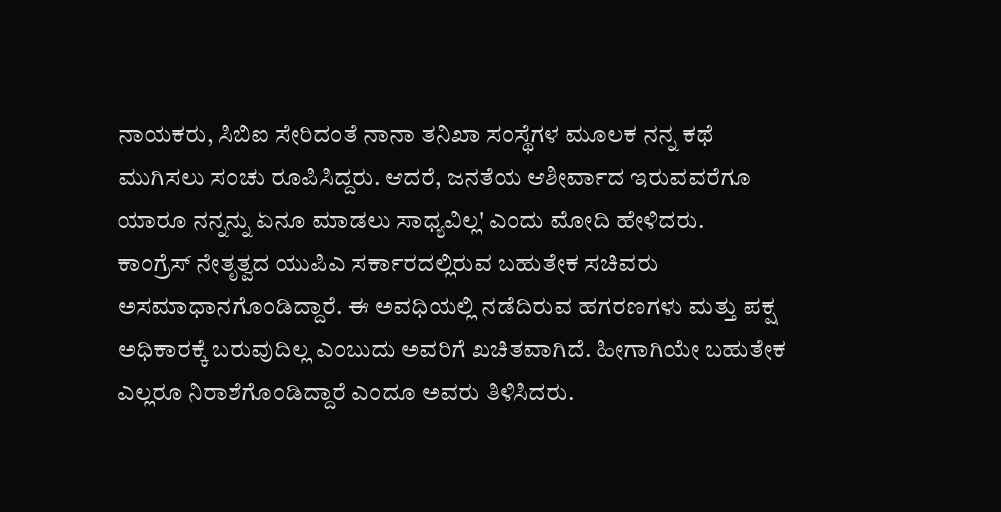ನಾಯಕರು, ಸಿಬಿಐ ಸೇರಿದಂತೆ ನಾನಾ ತನಿಖಾ ಸಂಸ್ಥೆಗಳ ಮೂಲಕ ನನ್ನ ಕಥೆ ಮುಗಿಸಲು ಸಂಚು ರೂಪಿಸಿದ್ದರು. ಆದರೆ, ಜನತೆಯ ಆಶೀರ್ವಾದ ಇರುವವರೆಗೂ ಯಾರೂ ನನ್ನನ್ನು ಏನೂ ಮಾಡಲು ಸಾಧ್ಯವಿಲ್ಲ' ಎಂದು ಮೋದಿ ಹೇಳಿದರು.
ಕಾಂಗ್ರೆಸ್ ನೇತೃತ್ವದ ಯುಪಿಎ ಸರ್ಕಾರದಲ್ಲಿರುವ ಬಹುತೇಕ ಸಚಿವರು ಅಸಮಾಧಾನಗೊಂಡಿದ್ದಾರೆ. ಈ ಅವಧಿಯಲ್ಲಿ ನಡೆದಿರುವ ಹಗರಣಗಳು ಮತ್ತು ಪಕ್ಷ ಅಧಿಕಾರಕ್ಕೆ ಬರುವುದಿಲ್ಲ ಎಂಬುದು ಅವರಿಗೆ ಖಚಿತವಾಗಿದೆ. ಹೀಗಾಗಿಯೇ ಬಹುತೇಕ ಎಲ್ಲರೂ ನಿರಾಶೆಗೊಂಡಿದ್ದಾರೆ ಎಂದೂ ಅವರು ತಿಳಿಸಿದರು.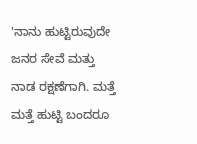'ನಾನು ಹುಟ್ಟಿರುವುದೇ ಜನರ ಸೇವೆ ಮತ್ತು ನಾಡ ರಕ್ಷಣೆಗಾಗಿ. ಮತ್ತೆ ಮತ್ತೆ ಹುಟ್ಟಿ ಬಂದರೂ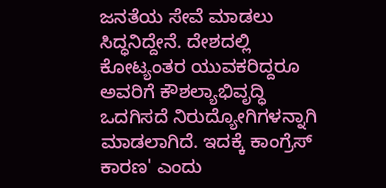ಜನತೆಯ ಸೇವೆ ಮಾಡಲು ಸಿದ್ಧನಿದ್ದೇನೆ. ದೇಶದಲ್ಲಿ ಕೋಟ್ಯಂತರ ಯುವಕರಿದ್ದರೂ ಅವರಿಗೆ ಕೌಶಲ್ಯಾಭಿವೃದ್ಧಿ ಒದಗಿಸದೆ ನಿರುದ್ಯೋಗಿಗಳನ್ನಾಗಿ ಮಾಡಲಾಗಿದೆ. ಇದಕ್ಕೆ ಕಾಂಗ್ರೆಸ್ ಕಾರಣ' ಎಂದು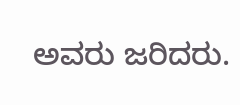ಅವರು ಜರಿದರು.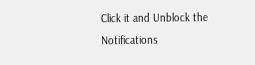Click it and Unblock the Notifications